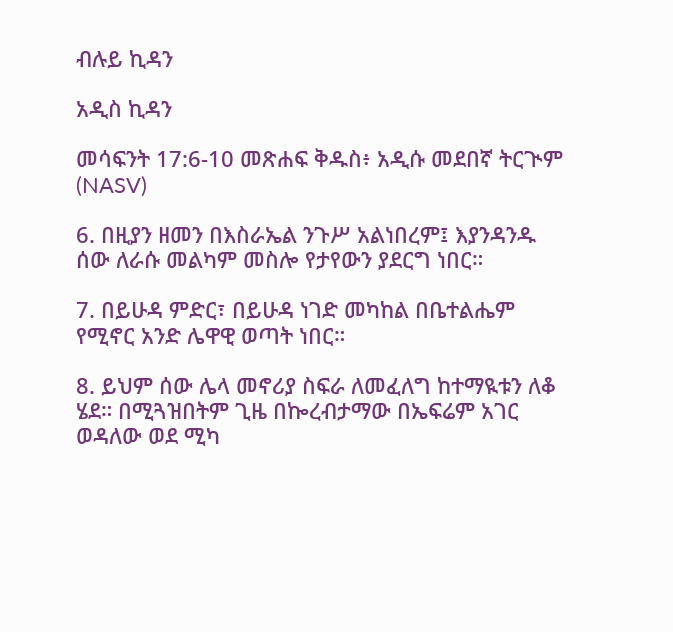ብሉይ ኪዳን

አዲስ ኪዳን

መሳፍንት 17:6-10 መጽሐፍ ቅዱስ፥ አዲሱ መደበኛ ትርጒም (NASV)

6. በዚያን ዘመን በእስራኤል ንጉሥ አልነበረም፤ እያንዳንዱ ሰው ለራሱ መልካም መስሎ የታየውን ያደርግ ነበር።

7. በይሁዳ ምድር፣ በይሁዳ ነገድ መካከል በቤተልሔም የሚኖር አንድ ሌዋዊ ወጣት ነበር።

8. ይህም ሰው ሌላ መኖሪያ ስፍራ ለመፈለግ ከተማዪቱን ለቆ ሄደ። በሚጓዝበትም ጊዜ በኰረብታማው በኤፍሬም አገር ወዳለው ወደ ሚካ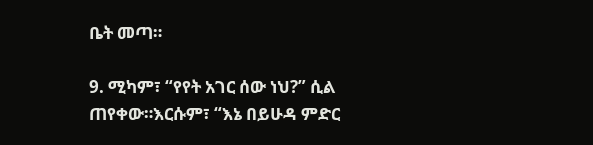ቤት መጣ።

9. ሚካም፣ “የየት አገር ሰው ነህ?” ሲል ጠየቀው።እርሱም፣ “እኔ በይሁዳ ምድር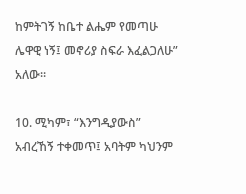ከምትገኝ ከቤተ ልሔም የመጣሁ ሌዋዊ ነኝ፤ መኖሪያ ስፍራ እፈልጋለሁ” አለው።

10. ሚካም፣ “እንግዲያውስ” አብረኸኝ ተቀመጥ፤ አባትም ካህንም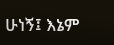ሁነኝ፤ እኔም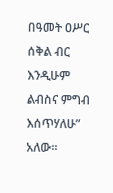በዓመት ዐሥር ሰቅል ብር እንዲሁም ልብስና ምግብ እሰጥሃለሁ” አለው።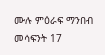ሙሉ ምዕራፍ ማንበብ መሳፍንት 17